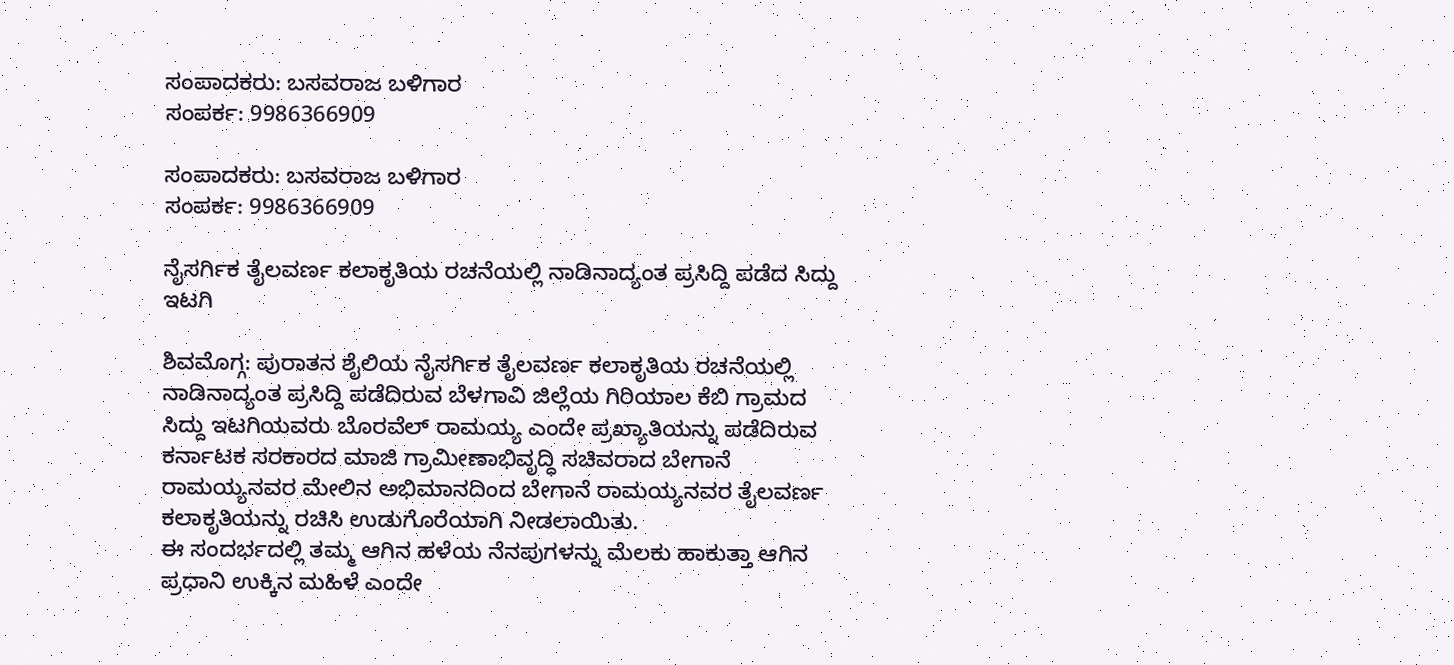ಸಂಪಾದಕರು: ಬಸವರಾಜ ಬಳಿಗಾರ
ಸಂಪರ್ಕ: 9986366909

ಸಂಪಾದಕರು: ಬಸವರಾಜ ಬಳಿಗಾರ
ಸಂಪರ್ಕ: 9986366909

ನೈಸರ್ಗಿಕ ತೈಲವರ್ಣ ಕಲಾಕೃತಿಯ ರಚನೆಯಲ್ಲಿ ನಾಡಿನಾದ್ಯಂತ ಪ್ರಸಿದ್ದಿ ಪಡೆದ ಸಿದ್ದು ಇಟಗಿ

ಶಿವಮೊಗ್ಗ: ಪುರಾತನ ಶೈಲಿಯ ನೈಸರ್ಗಿಕ ತೈಲವರ್ಣ ಕಲಾಕೃತಿಯ ರಚನೆಯಲ್ಲಿ ನಾಡಿನಾದ್ಯಂತ ಪ್ರಸಿದ್ದಿ ಪಡೆದಿರುವ ಬೆಳಗಾವಿ ಜಿಲ್ಲೆಯ ಗಿರಿಯಾಲ ಕೆಬಿ ಗ್ರಾಮದ ಸಿದ್ದು ಇಟಗಿಯವರು ಬೊರವೆಲ್ ರಾಮಯ್ಯ ಎಂದೇ ಪ್ರಖ್ಯಾತಿಯನ್ನು ಪಡೆದಿರುವ ಕರ್ನಾಟಕ ಸರಕಾರದ ಮಾಜಿ ಗ್ರಾಮೀಣಾಭಿವೃದ್ಧಿ ಸಚಿವರಾದ ಬೇಗಾನೆ ರಾಮಯ್ಯನವರ ಮೇಲಿನ ಅಭಿಮಾನದಿಂದ ಬೇಗಾನೆ ರಾಮಯ್ಯನವರ ತೈಲವರ್ಣ ಕಲಾಕೃತಿಯನ್ನು ರಚಿಸಿ ಉಡುಗೊರೆಯಾಗಿ ನೀಡಲಾಯಿತು.
ಈ ಸಂದರ್ಭದಲ್ಲಿ ತಮ್ಮ ಆಗಿನ ಹಳೆಯ ನೆನಪುಗಳನ್ನು ಮೆಲಕು ಹಾಕುತ್ತಾ ಆಗಿನ ಪ್ರಧಾನಿ ಉಕ್ಕಿನ ಮಹಿಳೆ ಎಂದೇ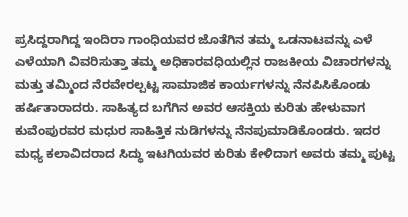ಪ್ರಸಿದ್ದರಾಗಿದ್ದ ಇಂದಿರಾ ಗಾಂಧಿಯವರ ಜೊತೆಗಿನ ತಮ್ಮ ಒಡನಾಟವನ್ನು ಎಳೆ ಎಳೆಯಾಗಿ ವಿವರಿಸುತ್ತಾ ತಮ್ಮ ಅಧಿಕಾರವಧಿಯಲ್ಲಿನ ರಾಜಕೀಯ ವಿಚಾರಗಳನ್ನು ಮತ್ತು ತಮ್ಮಿಂದ ನೆರವೇರಲ್ಪಟ್ಟ ಸಾಮಾಜಿಕ ಕಾರ್ಯಗಳನ್ನು ನೆನಪಿಸಿಕೊಂಡು ಹರ್ಷಿತಾರಾದರು. ಸಾಹಿತ್ಯದ ಬಗೆಗಿನ ಅವರ ಆಸಕ್ತಿಯ ಕುರಿತು ಹೇಳುವಾಗ ಕುವೆಂಪುರವರ ಮಧುರ ಸಾಹಿತ್ತಿಕ ನುಡಿಗಳನ್ನು ನೆನಪುಮಾಡಿಕೊಂಡರು. ಇದರ ಮಧ್ಯ ಕಲಾವಿದರಾದ ಸಿದ್ಧು ಇಟಗಿಯವರ ಕುರಿತು ಕೇಳಿದಾಗ ಅವರು ತಮ್ಮ ಪುಟ್ಟ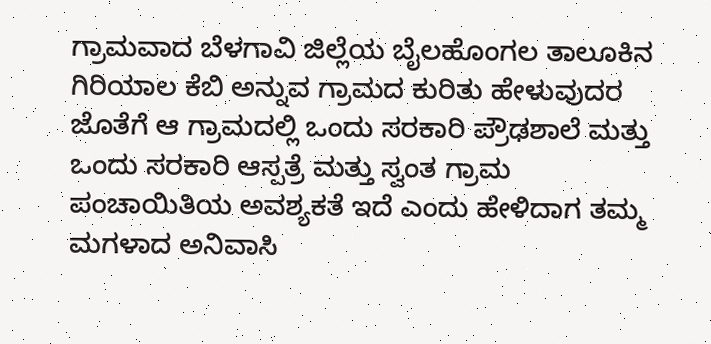ಗ್ರಾಮವಾದ ಬೆಳಗಾವಿ ಜಿಲ್ಲೆಯ ಬೈಲಹೊಂಗಲ ತಾಲೂಕಿನ ಗಿರಿಯಾಲ ಕೆಬಿ ಅನ್ನುವ ಗ್ರಾಮದ ಕುರಿತು ಹೇಳುವುದರ ಜೊತೆಗೆ ಆ ಗ್ರಾಮದಲ್ಲಿ ಒಂದು ಸರಕಾರಿ ಪ್ರೌಢಶಾಲೆ ಮತ್ತು ಒಂದು ಸರಕಾರಿ ಆಸ್ಪತ್ರೆ ಮತ್ತು ಸ್ವಂತ ಗ್ರಾಮ ಪಂಚಾಯಿತಿಯ ಅವಶ್ಯಕತೆ ಇದೆ ಎಂದು ಹೇಳಿದಾಗ ತಮ್ಮ ಮಗಳಾದ ಅನಿವಾಸಿ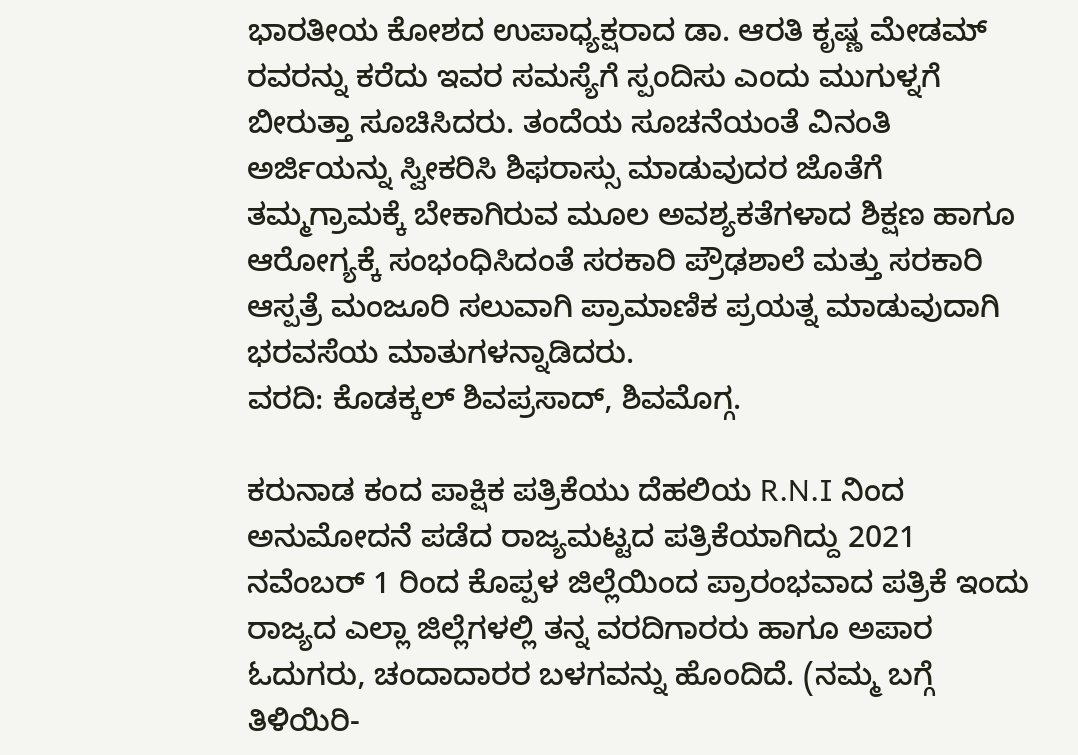ಭಾರತೀಯ ಕೋಶದ ಉಪಾಧ್ಯಕ್ಷರಾದ ಡಾ. ಆರತಿ ಕೃಷ್ಣ ಮೇಡಮ್ ರವರನ್ನು ಕರೆದು ಇವರ ಸಮಸ್ಯೆಗೆ ಸ್ಪಂದಿಸು ಎಂದು ಮುಗುಳ್ನಗೆ ಬೀರುತ್ತಾ ಸೂಚಿಸಿದರು. ತಂದೆಯ ಸೂಚನೆಯಂತೆ ವಿನಂತಿ ಅರ್ಜಿಯನ್ನು ಸ್ವೀಕರಿಸಿ ಶಿಫರಾಸ್ಸು ಮಾಡುವುದರ ಜೊತೆಗೆ ತಮ್ಮಗ್ರಾಮಕ್ಕೆ ಬೇಕಾಗಿರುವ ಮೂಲ ಅವಶ್ಯಕತೆಗಳಾದ ಶಿಕ್ಷಣ ಹಾಗೂ ಆರೋಗ್ಯಕ್ಕೆ ಸಂಭಂಧಿಸಿದಂತೆ ಸರಕಾರಿ ಪ್ರೌಢಶಾಲೆ ಮತ್ತು ಸರಕಾರಿ ಆಸ್ಪತ್ರೆ ಮಂಜೂರಿ ಸಲುವಾಗಿ ಪ್ರಾಮಾಣಿಕ ಪ್ರಯತ್ನ ಮಾಡುವುದಾಗಿ ಭರವಸೆಯ ಮಾತುಗಳನ್ನಾಡಿದರು.
ವರದಿ: ಕೊಡಕ್ಕಲ್ ಶಿವಪ್ರಸಾದ್, ಶಿವಮೊಗ್ಗ.

ಕರುನಾಡ ಕಂದ ಪಾಕ್ಷಿಕ ಪತ್ರಿಕೆಯು ದೆಹಲಿಯ R.N.I ನಿಂದ ಅನುಮೋದನೆ ಪಡೆದ ರಾಜ್ಯಮಟ್ಟದ ಪತ್ರಿಕೆಯಾಗಿದ್ದು 2021 ನವೆಂಬರ್ 1 ರಿಂದ ಕೊಪ್ಪಳ ಜಿಲ್ಲೆಯಿಂದ ಪ್ರಾರಂಭವಾದ ಪತ್ರಿಕೆ ಇಂದು ರಾಜ್ಯದ ಎಲ್ಲಾ ಜಿಲ್ಲೆಗಳಲ್ಲಿ ತನ್ನ ವರದಿಗಾರರು ಹಾಗೂ ಅಪಾರ ಓದುಗರು, ಚಂದಾದಾರರ ಬಳಗವನ್ನು ಹೊಂದಿದೆ. (ನಮ್ಮ ಬಗ್ಗೆ ತಿಳಿಯಿರಿ-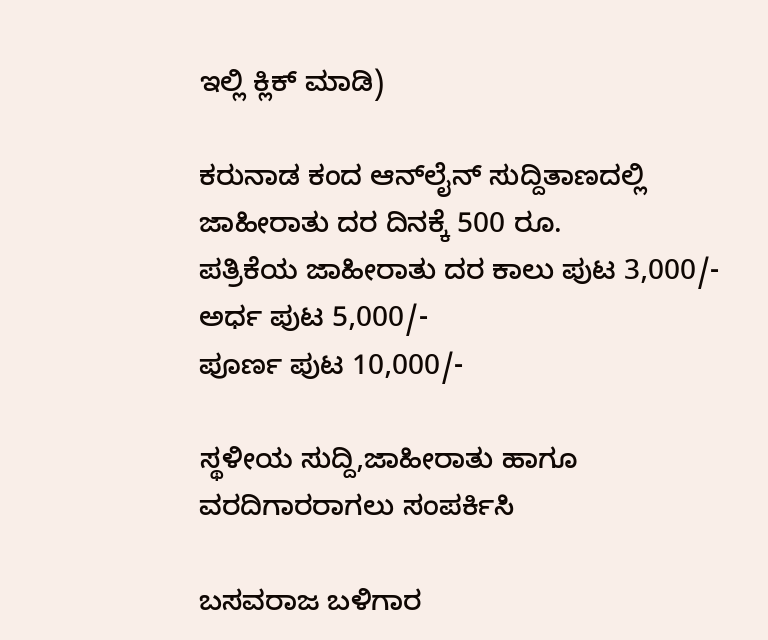ಇಲ್ಲಿ ಕ್ಲಿಕ್‌ ಮಾಡಿ)

ಕರುನಾಡ ಕಂದ ಆನ್‌ಲೈನ್‌ ಸುದ್ದಿತಾಣದಲ್ಲಿ ಜಾಹೀರಾತು ದರ ದಿನಕ್ಕೆ 500 ರೂ.
ಪತ್ರಿಕೆಯ ಜಾಹೀರಾತು ದರ ಕಾಲು ಪುಟ 3,000/-
ಅರ್ಧ ಪುಟ 5,000/-
ಪೂರ್ಣ ಪುಟ 10,000/-

ಸ್ಥಳೀಯ ಸುದ್ದಿ,ಜಾಹೀರಾತು ಹಾಗೂ ವರದಿಗಾರರಾಗಲು ಸಂಪರ್ಕಿಸಿ

ಬಸವರಾಜ ಬಳಿಗಾರ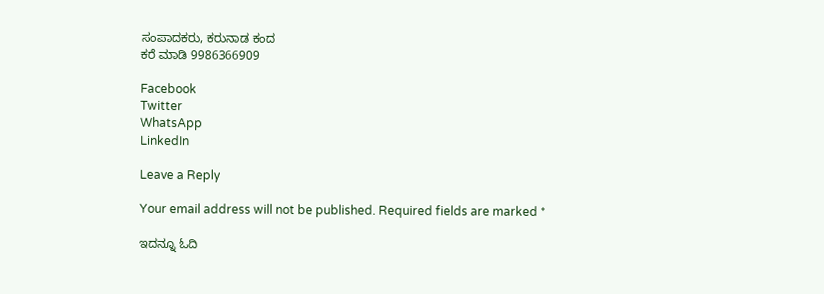ಸಂಪಾದಕರು, ಕರುನಾಡ ಕಂದ
ಕರೆ ಮಾಡಿ 9986366909

Facebook
Twitter
WhatsApp
LinkedIn

Leave a Reply

Your email address will not be published. Required fields are marked *

ಇದನ್ನೂ ಓದಿ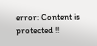error: Content is protected !!